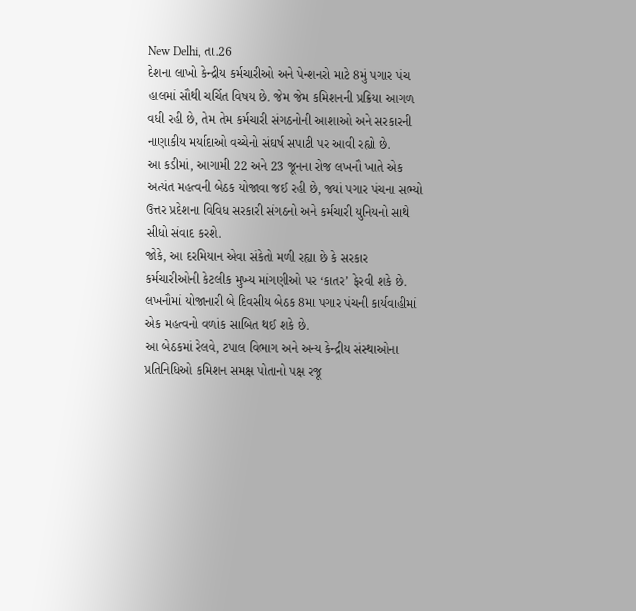New Delhi, તા.26
દેશના લાખો કેન્દ્રીય કર્મચારીઓ અને પેન્શનરો માટે 8મું પગાર પંચ હાલમાં સૌથી ચર્ચિત વિષય છે. જેમ જેમ કમિશનની પ્રક્રિયા આગળ વધી રહી છે, તેમ તેમ કર્મચારી સંગઠનોની આશાઓ અને સરકારની નાણાકીય મર્યાદાઓ વચ્ચેનો સંઘર્ષ સપાટી પર આવી રહ્યો છે.
આ કડીમાં, આગામી 22 અને 23 જૂનના રોજ લખનૌ ખાતે એક અત્યંત મહત્વની બેઠક યોજાવા જઈ રહી છે, જ્યાં પગાર પંચના સભ્યો ઉત્તર પ્રદેશના વિવિધ સરકારી સંગઠનો અને કર્મચારી યુનિયનો સાથે સીધો સંવાદ કરશે.
જોકે, આ દરમિયાન એવા સંકેતો મળી રહ્યા છે કે સરકાર કર્મચારીઓની કેટલીક મુખ્ય માંગણીઓ પર ‘કાતર’ ફેરવી શકે છે. લખનૌમાં યોજાનારી બે દિવસીય બેઠક 8મા પગાર પંચની કાર્યવાહીમાં એક મહત્વનો વળાંક સાબિત થઈ શકે છે.
આ બેઠકમાં રેલવે, ટપાલ વિભાગ અને અન્ય કેન્દ્રીય સંસ્થાઓના પ્રતિનિધિઓ કમિશન સમક્ષ પોતાનો પક્ષ રજૂ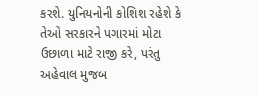કરશે. યુનિયનોની કોશિશ રહેશે કે તેઓ સરકારને પગારમાં મોટા ઉછાળા માટે રાજી કરે, પરંતુ અહેવાલ મુજબ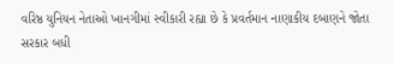વરિષ્ઠ યુનિયન નેતાઓ ખાનગીમાં સ્વીકારી રહ્યા છે કે પ્રવર્તમાન નાણાકીય દબાણને જોતા સરકાર બધી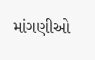માંગણીઓ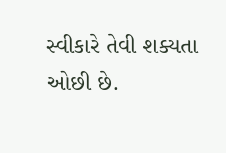સ્વીકારે તેવી શક્યતા ઓછી છે.